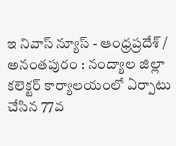ఇ నివాస్ న్యూస్ - ఆంధ్రప్రదేశ్ / అనంతపురం : నంద్యాల జిల్లా కలెక్టర్ కార్యాలయంలో ఏర్పాటు చేసిన 77వ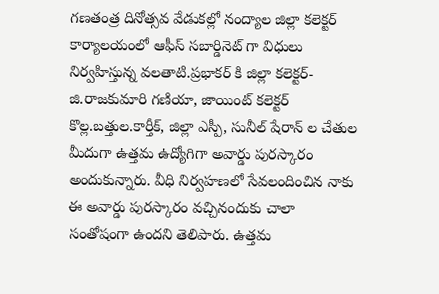గణతంత్ర దినోత్సవ వేడుకల్లో నంద్యాల జిల్లా కలెక్టర్ కార్యాలయంలో ఆఫీస్ సబార్డినెట్ గా విధులు నిర్వహిస్తున్న వలతాటి.ప్రభాకర్ కి జిల్లా కలెక్టర్- జి.రాజకుమారి గణియా, జాయింట్ కలెక్టర్ కొల్ల.బత్తుల.కార్తీక్, జిల్లా ఎస్పీ, సునీల్ షేరాన్ ల చేతుల మీదుగా ఉత్తమ ఉద్యోగిగా అవార్డు పురస్కారం అందుకున్నారు. వీధి నిర్వహణలో సేవలందించిన నాకు ఈ అవార్డు పురస్కారం వచ్చినందుకు చాలా సంతోషంగా ఉందని తెలిపారు. ఉత్తమ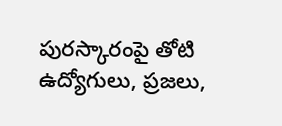పురస్కారంపై తోటి ఉద్యోగులు, ప్రజలు,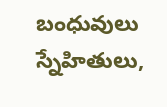బంధువులు స్నేహితులు,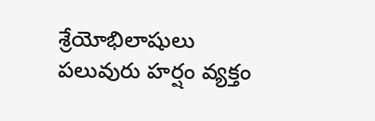శ్రేయోభిలాషులు పలువురు హర్షం వ్యక్తం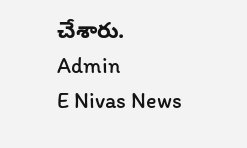చేశారు.
Admin
E Nivas News